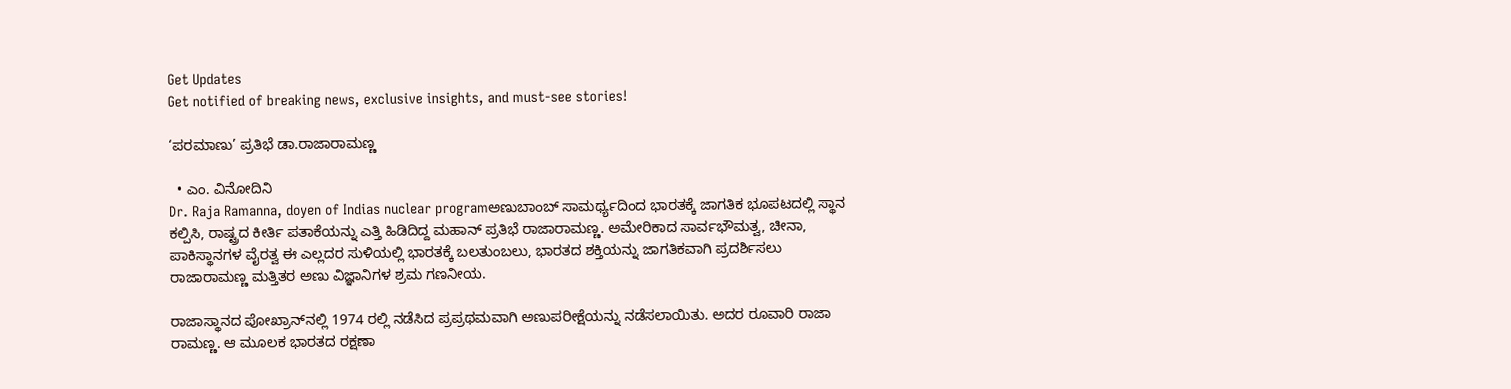Get Updates
Get notified of breaking news, exclusive insights, and must-see stories!

‘ಪರಮಾಣು’ ಪ್ರತಿಭೆ ಡಾ.ರಾಜಾರಾಮಣ್ಣ

  • ಎಂ. ವಿನೋದಿನಿ
Dr. Raja Ramanna, doyen of Indias nuclear programಅಣುಬಾಂಬ್‌ ಸಾಮರ್ಥ್ಯದಿಂದ ಭಾರತಕ್ಕೆ ಜಾಗತಿಕ ಭೂಪಟದಲ್ಲಿ ಸ್ಥಾನ ಕಲ್ಪಿಸಿ, ರಾಷ್ಟ್ರದ ಕೀರ್ತಿ ಪತಾಕೆಯನ್ನು ಎತ್ತಿ ಹಿಡಿದಿದ್ದ ಮಹಾನ್‌ ಪ್ರತಿಭೆ ರಾಜಾರಾಮಣ್ಣ. ಅಮೇರಿಕಾದ ಸಾರ್ವಭೌಮತ್ವ, ಚೀನಾ, ಪಾಕಿಸ್ಥಾನಗಳ ವೈರತ್ವ ಈ ಎಲ್ಲದರ ಸುಳಿಯಲ್ಲಿ ಭಾರತಕ್ಕೆ ಬಲತುಂಬಲು, ಭಾರತದ ಶಕ್ತಿಯನ್ನು ಜಾಗತಿಕವಾಗಿ ಪ್ರದರ್ಶಿಸಲು ರಾಜಾರಾಮಣ್ಣ ಮತ್ತಿತರ ಅಣು ವಿಜ್ಞಾನಿಗಳ ಶ್ರಮ ಗಣನೀಯ.

ರಾಜಾಸ್ಥಾನದ ಪೋಖ್ರಾನ್‌ನಲ್ಲಿ 1974 ರಲ್ಲಿ ನಡೆಸಿದ ಪ್ರಪ್ರಥಮವಾಗಿ ಅಣುಪರೀಕ್ಷೆಯನ್ನು ನಡೆಸಲಾಯಿತು. ಅದರ ರೂವಾರಿ ರಾಜಾ ರಾಮಣ್ಣ. ಆ ಮೂಲಕ ಭಾರತದ ರಕ್ಷಣಾ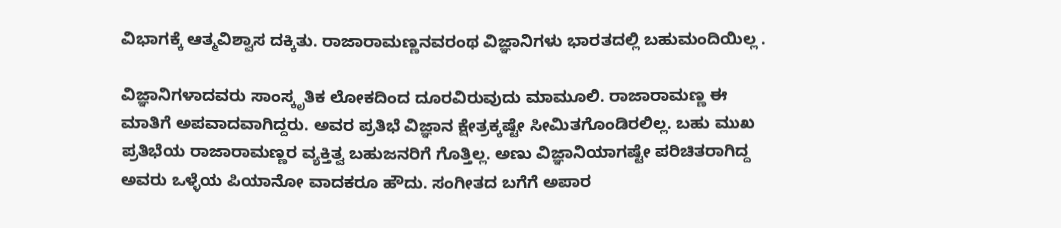ವಿಭಾಗಕ್ಕೆ ಆತ್ಮವಿಶ್ವಾಸ ದಕ್ಕಿತು. ರಾಜಾರಾಮಣ್ಣನವರಂಥ ವಿಜ್ಞಾನಿಗಳು ಭಾರತದಲ್ಲಿ ಬಹುಮಂದಿಯಿಲ್ಲ .

ವಿಜ್ಞಾನಿಗಳಾದವರು ಸಾಂಸ್ಕೃತಿಕ ಲೋಕದಿಂದ ದೂರವಿರುವುದು ಮಾಮೂಲಿ. ರಾಜಾರಾಮಣ್ಣ ಈ ಮಾತಿಗೆ ಅಪವಾದವಾಗಿದ್ದರು. ಅವರ ಪ್ರತಿಭೆ ವಿಜ್ಞಾನ ಕ್ಷೇತ್ರಕ್ಕಷ್ಟೇ ಸೀಮಿತಗೊಂಡಿರಲಿಲ್ಲ. ಬಹು ಮುಖ ಪ್ರತಿಭೆಯ ರಾಜಾರಾಮಣ್ಣರ ವ್ಯಕ್ತಿತ್ವ ಬಹುಜನರಿಗೆ ಗೊತ್ತಿಲ್ಲ. ಅಣು ವಿಜ್ಞಾನಿಯಾಗಷ್ಟೇ ಪರಿಚಿತರಾಗಿದ್ದ ಅವರು ಒಳ್ಳೆಯ ಪಿಯಾನೋ ವಾದಕರೂ ಹೌದು. ಸಂಗೀತದ ಬಗೆಗೆ ಅಪಾರ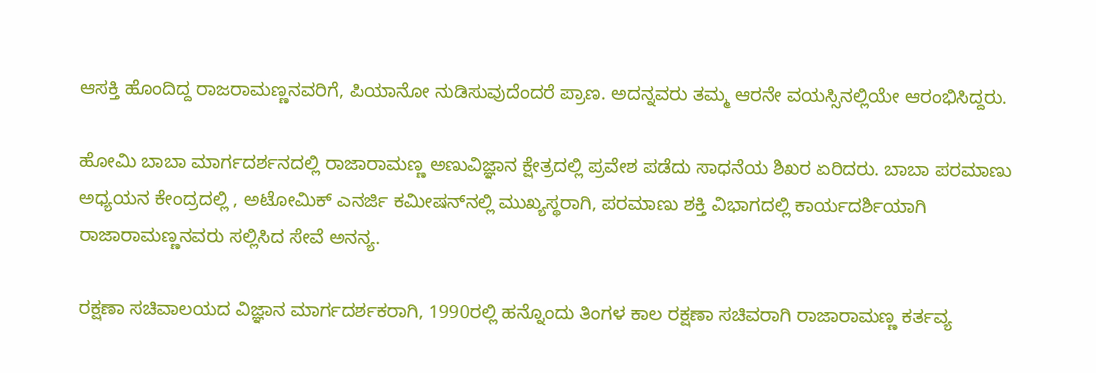ಆಸಕ್ತಿ ಹೊಂದಿದ್ದ ರಾಜರಾಮಣ್ಣನವರಿಗೆ, ಪಿಯಾನೋ ನುಡಿಸುವುದೆಂದರೆ ಪ್ರಾಣ. ಅದನ್ನವರು ತಮ್ಮ ಆರನೇ ವಯಸ್ಸಿನಲ್ಲಿಯೇ ಆರಂಭಿಸಿದ್ದರು.

ಹೋಮಿ ಬಾಬಾ ಮಾರ್ಗದರ್ಶನದಲ್ಲಿ ರಾಜಾರಾಮಣ್ಣ ಅಣುವಿಜ್ಞಾನ ಕ್ಷೇತ್ರದಲ್ಲಿ ಪ್ರವೇಶ ಪಡೆದು ಸಾಧನೆಯ ಶಿಖರ ಏರಿದರು. ಬಾಬಾ ಪರಮಾಣು ಅಧ್ಯಯನ ಕೇಂದ್ರದಲ್ಲಿ , ಅಟೋಮಿಕ್‌ ಎನರ್ಜಿ ಕಮೀಷನ್‌ನಲ್ಲಿ ಮುಖ್ಯಸ್ಥರಾಗಿ, ಪರಮಾಣು ಶಕ್ತಿ ವಿಭಾಗದಲ್ಲಿ ಕಾರ್ಯದರ್ಶಿಯಾಗಿ ರಾಜಾರಾಮಣ್ಣನವರು ಸಲ್ಲಿಸಿದ ಸೇವೆ ಅನನ್ಯ.

ರಕ್ಷಣಾ ಸಚಿವಾಲಯದ ವಿಜ್ಞಾನ ಮಾರ್ಗದರ್ಶಕರಾಗಿ, 1990ರಲ್ಲಿ ಹನ್ನೊಂದು ತಿಂಗಳ ಕಾಲ ರಕ್ಷಣಾ ಸಚಿವರಾಗಿ ರಾಜಾರಾಮಣ್ಣ ಕರ್ತವ್ಯ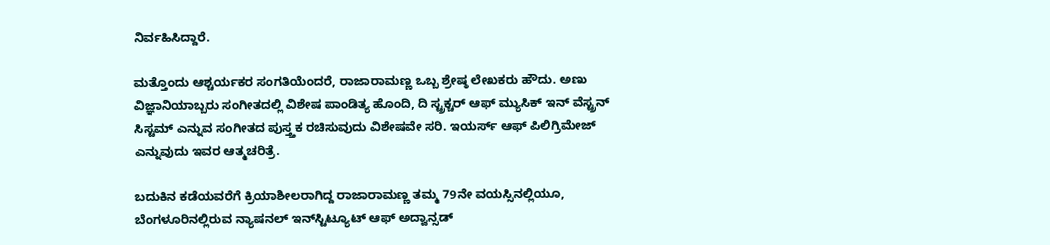ನಿರ್ವಹಿಸಿದ್ದಾರೆ.

ಮತ್ತೊಂದು ಆಶ್ಚರ್ಯಕರ ಸಂಗತಿಯೆಂದರೆ, ರಾಜಾರಾಮಣ್ಣ ಒಬ್ಬ ಶ್ರೇಷ್ಠ ಲೇಖಕರು ಹೌದು. ಅಣು ವಿಜ್ಞಾನಿಯಾಬ್ಬರು ಸಂಗೀತದಲ್ಲಿ ವಿಶೇಷ ಪಾಂಡಿತ್ಯ ಹೊಂದಿ, ದಿ ಸ್ಟ್ರಕ್ಚರ್‌ ಆಫ್‌ ಮ್ಯುಸಿಕ್‌ ಇನ್‌ ವೆಸ್ಟ್ರನ್‌ ಸಿಸ್ಟಮ್‌ ಎನ್ನುವ ಸಂಗೀತದ ಪುಸ್ತ್ತಕ ರಚಿಸುವುದು ವಿಶೇಷವೇ ಸರಿ. ಇಯರ್ಸ್‌ ಆಫ್‌ ಪಿಲಿಗ್ರಿಮೇಜ್‌ ಎನ್ನುವುದು ಇವರ ಆತ್ಮಚರಿತ್ರೆ.

ಬದುಕಿನ ಕಡೆಯವರೆಗೆ ಕ್ರಿಯಾಶೀಲರಾಗಿದ್ದ ರಾಜಾರಾಮಣ್ಣ ತಮ್ಮ 79ನೇ ವಯಸ್ಸಿನಲ್ಲಿಯೂ, ಬೆಂಗಳೂರಿನಲ್ಲಿರುವ ನ್ಯಾಷನಲ್‌ ಇನ್‌ಸ್ಟಿಟ್ಯೂಟ್‌ ಆಫ್‌ ಅದ್ವಾನ್ಸಡ್‌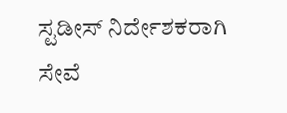ಸ್ಟಡೀಸ್‌ ನಿರ್ದೇಶಕರಾಗಿ ಸೇವೆ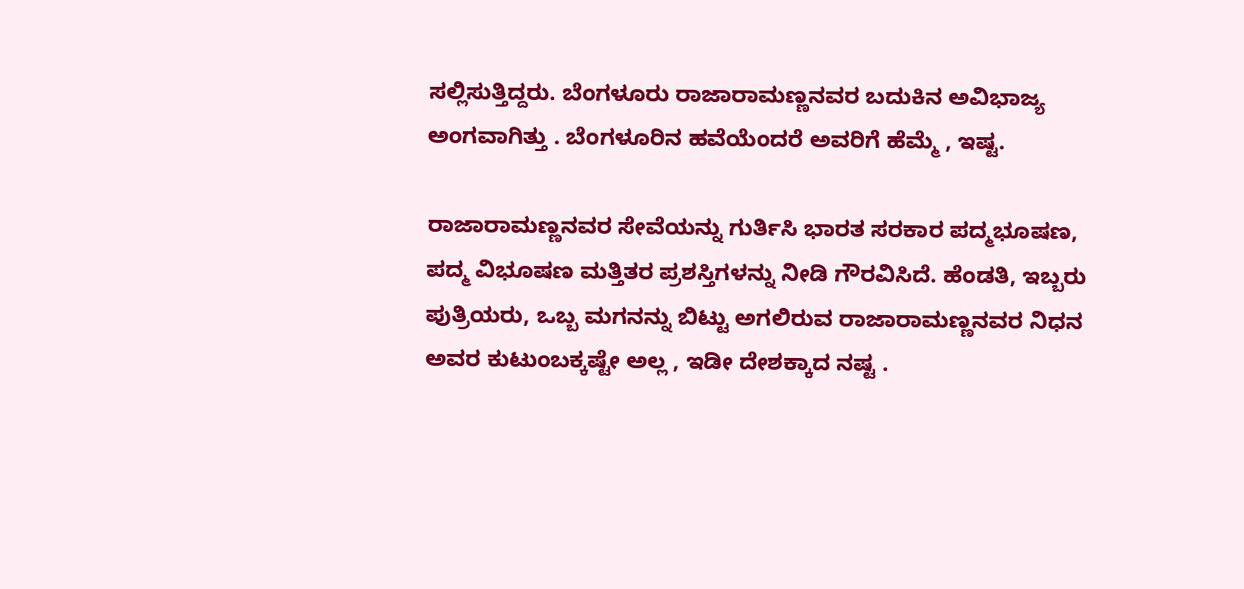ಸಲ್ಲಿಸುತ್ತಿದ್ದರು. ಬೆಂಗಳೂರು ರಾಜಾರಾಮಣ್ಣನವರ ಬದುಕಿನ ಅವಿಭಾಜ್ಯ ಅಂಗವಾಗಿತ್ತು . ಬೆಂಗಳೂರಿನ ಹವೆಯೆಂದರೆ ಅವರಿಗೆ ಹೆಮ್ಮೆ , ಇಷ್ಟ.

ರಾಜಾರಾಮಣ್ಣನವರ ಸೇವೆಯನ್ನು ಗುರ್ತಿಸಿ ಭಾರತ ಸರಕಾರ ಪದ್ಮಭೂಷಣ, ಪದ್ಮ ವಿಭೂಷಣ ಮತ್ತಿತರ ಪ್ರಶಸ್ತಿಗಳನ್ನು ನೀಡಿ ಗೌರವಿಸಿದೆ. ಹೆಂಡತಿ, ಇಬ್ಬರು ಪುತ್ರಿಯರು, ಒಬ್ಬ ಮಗನನ್ನು ಬಿಟ್ಟು ಅಗಲಿರುವ ರಾಜಾರಾಮಣ್ಣನವರ ನಿಧನ ಅವರ ಕುಟುಂಬಕ್ಕಷ್ಟೇ ಅಲ್ಲ , ಇಡೀ ದೇಶಕ್ಕಾದ ನಷ್ಟ .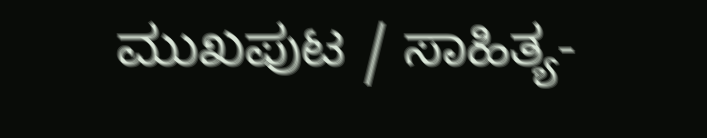ಮುಖಪುಟ / ಸಾಹಿತ್ಯ-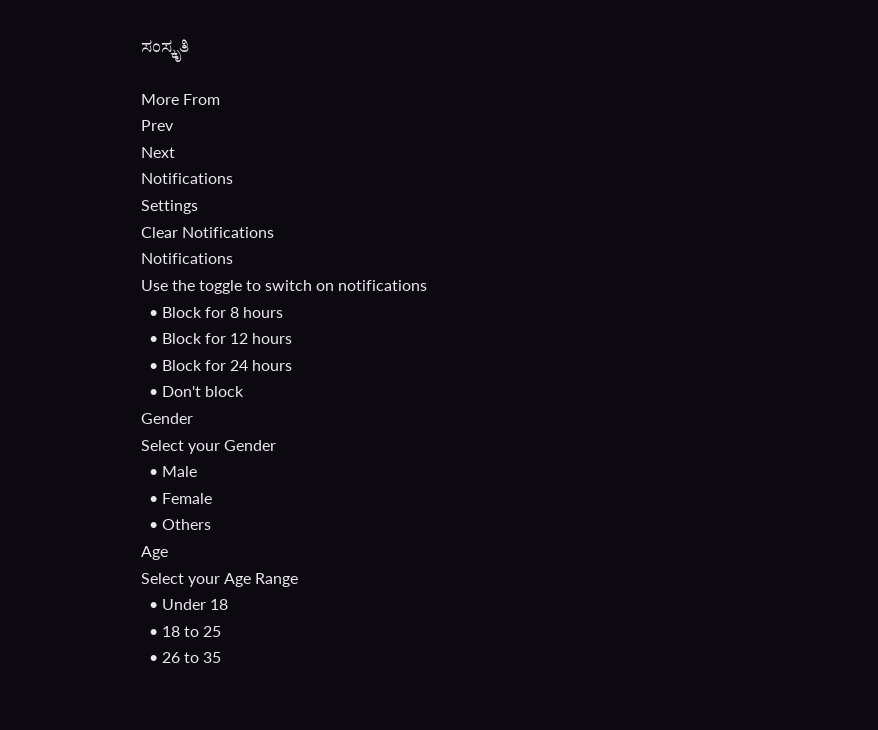ಸಂಸ್ಕೃತಿ

More From
Prev
Next
Notifications
Settings
Clear Notifications
Notifications
Use the toggle to switch on notifications
  • Block for 8 hours
  • Block for 12 hours
  • Block for 24 hours
  • Don't block
Gender
Select your Gender
  • Male
  • Female
  • Others
Age
Select your Age Range
  • Under 18
  • 18 to 25
  • 26 to 35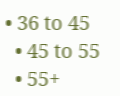• 36 to 45
  • 45 to 55
  • 55+